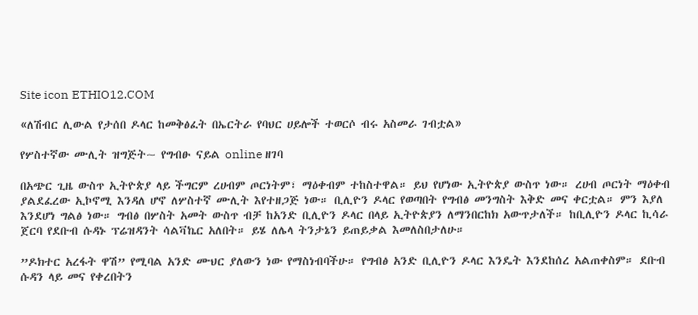Site icon ETHIO12.COM

«ለሽብር ሊውል የታሰበ ዶላር ከመቅፅፈት በኤርትራ የባህር ሀይሎች ተወርሶ ብሩ አስመራ ገብቷል»

የሦስተኛው ሙሊት ዝግጅት~ የግብፁ ናይል online ዘገባ

በአጭር ጊዜ ውስጥ ኢትዮጵያ ላይ ችግርም ረሀብም ጦርነትም፣ ማዕቀብም ተከስተዋል። ይህ የሆነው ኢትዮጵያ ውስጥ ነው። ረሀብ ጦርነት ማዕቀብ ያልደፈረው ኢኮኖሚ እንዳለ ሆኖ ለሦስተኛ ሙሊት እየተዘጋጅ ነው። ቢሊዮን ዶላር የወጣበት የግብፅ መንግስት እቅድ መና ቀርቷል። ምን እያለ እንደሆነ ግልፅ ነው። ግብፅ በሦስት አመት ውስጥ ብቻ ከአንድ ቢሊዮን ዶላር በላይ ኢትዮጵያን ለማንበርከክ አውጥታለች። ከቢሊዮን ዶላር ኪሳራ ጀርባ የደቡብ ሱዳኑ ፕሬዝዳንት ሳልቫኬር አለበት። ይሄ ለሌላ ትንታኔን ይጠይቃል እመለስበታለሁ።

”ዶክተር አረፋት ዋሽ” የሚባል አንድ ሙህር ያለውን ነው የማስነብባችሁ። የግብፅ አንድ ቢሊዮን ዶላር እንዴት እንደከሰረ አልጠቀስም። ደቡብ ሱዳን ላይ መና የቀረበትን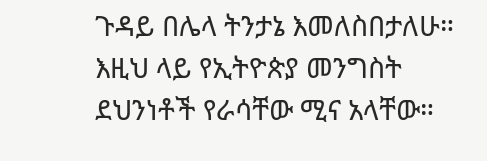ጉዳይ በሌላ ትንታኔ እመለስበታለሁ። እዚህ ላይ የኢትዮጵያ መንግስት ደህንነቶች የራሳቸው ሚና አላቸው።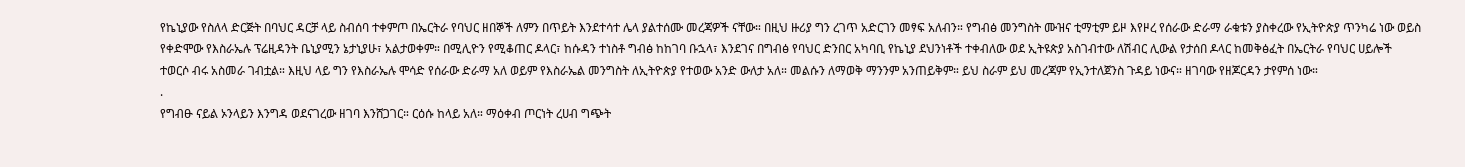የኬኒያው የስለላ ድርጅት በባህር ዳርቻ ላይ ስብሰባ ተቀምጦ በኤርትራ የባህር ዘበኞች ለምን በጥይት እንደተሳተ ሌላ ያልተሰሙ መረጃዎች ናቸው። በዚህ ዙሪያ ግን ረገጥ አድርገን መፃፍ አለብን። የግብፅ መንግስት ሙዝና ቲማቲም ይዞ እየዞረ የሰራው ድራማ ራቁቱን ያስቀረው የኢትዮጵያ ጥንካሬ ነው ወይስ የቀድሞው የእስራኤሉ ፕሬዚዳንት ቤኒያሚን ኔታኒያሁ፣ አልታወቀም። በሚሊዮን የሚቆጠር ዶላር፣ ከሱዳን ተነስቶ ግብፅ ከከገባ ቡኋላ፣ እንደገና በግብፅ የባህር ድንበር አካባቢ የኬኒያ ደህንነቶች ተቀብለው ወደ ኢትዩጵያ አስገብተው ለሽብር ሊውል የታሰበ ዶላር ከመቅፅፈት በኤርትራ የባህር ሀይሎች ተወርሶ ብሩ አስመራ ገብቷል። እዚህ ላይ ግን የእስራኤሉ ሞሳድ የሰራው ድራማ አለ ወይም የእስራኤል መንግስት ለኢትዮጵያ የተወው አንድ ውለታ አለ። መልሱን ለማወቅ ማንንም አንጠይቅም። ይህ ስራም ይህ መረጃም የኢንተለጀንስ ጉዳይ ነውና። ዘገባው የዘጆርዳን ታየምሰ ነው።
.
የግብፁ ናይል ኦንላይን እንግዳ ወደናገረው ዘገባ እንሸጋገር። ርዕሱ ከላይ አለ። ማዕቀብ ጦርነት ረሀብ ግጭት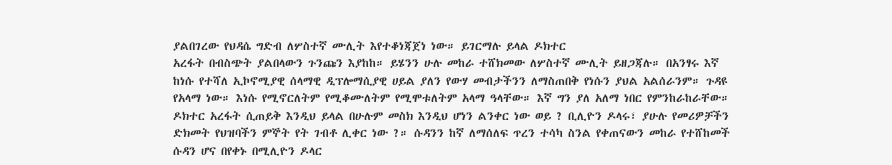ያልበገረው የህዳሴ ግድብ ለሦስተኛ ሙሊት እየተቆነጃጀነ ነው። ይገርማሉ ይላል ዶክተር
አረፋት በብስጭት ያልበላውን ጉንጩን እያከከ። ይሄንን ሁሉ መከራ ተሸክመው ለሦስተኛ ሙሊት ይዘጋጃሉ። በአንፃሩ እኛ ከነሱ የተሻለ ኢኮኖሚያዊ ሰላማዊ ዲፕሎማሲያዊ ሀይል ያለን የውሃ መብታችንን ለማስጠበቅ የነሱን ያህል አልሰራንም። ጉዳዩ የአላማ ነው። እነሱ የሚኖርለትም የሚቆሙለትም የሚሞቱለትም አላማ ዓላቸው። እኛ ግን ያለ አለማ ነበር የምንከራከራቸው። ዶክተር አረፋት ሲጠይቅ እንዲህ ይላል በሁሉም መስክ እንዲህ ሆነን ልንቀር ነው ወይ ? ቢሊዮን ዶላሩ፣ ያሁሉ የመሪዎቻችን ድክመት የህዝባችን ምኞት የት ገብቶ ሊቀር ነው ?። ሱዳንን ከኛ ለማሰለፍ ጥረን ተሳካ ስንል የቀጠናውን መከራ የተሸከመች ሱዳን ሆና በየቀኑ በሚሊዮን ዶላር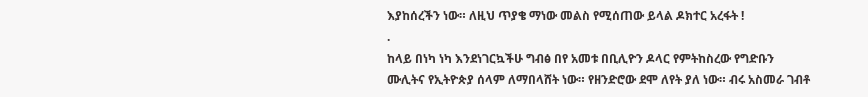እያከሰረችን ነው። ለዚህ ጥያቄ ማነው መልስ የሚሰጠው ይላል ዶክተር አረፋት !
.
ከላይ በነካ ነካ እንደነገርኳችሁ ግብፅ በየ አመቱ በቢሊዮን ዶላር የምትከስረው የግድቡን ሙሊትና የኢትዮጵያ ሰላም ለማበላሸት ነው። የዘንድሮው ደሞ ለየት ያለ ነው። ብሩ አስመራ ገብቶ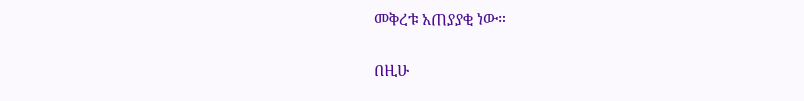መቅረቱ አጠያያቂ ነው።

በዚሁ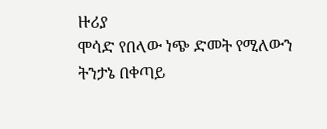ዙሪያ
ሞሳድ የበላው ነጭ ድመት የሚለውን
ትንታኔ በቀጣይ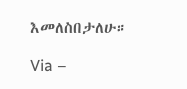እመለስበታለሁ።

Via –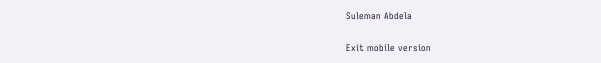Suleman Abdela

Exit mobile version